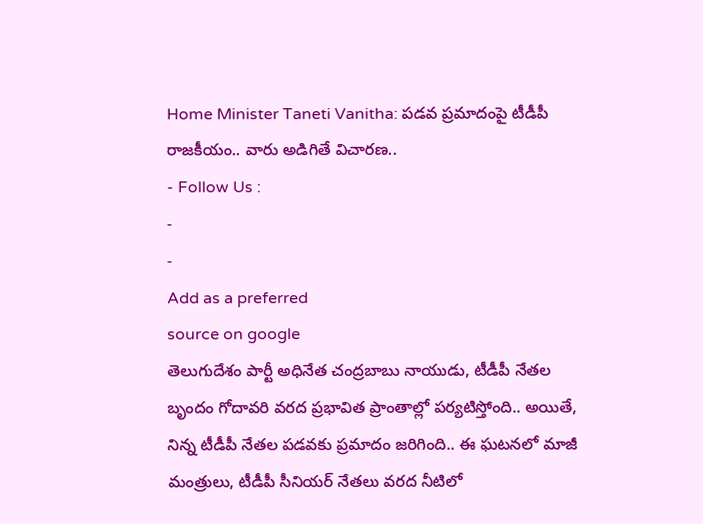Home Minister Taneti Vanitha: పడవ ప్రమాదంపై టీడీపీ రాజకీయం.. వారు అడిగితే విచారణ..
- Follow Us :
-
-
Add as a preferred
source on google
తెలుగుదేశం పార్టీ అధినేత చంద్రబాబు నాయుడు, టీడీపీ నేతల బృందం గోదావరి వరద ప్రభావిత ప్రాంతాల్లో పర్యటిస్తోంది.. అయితే, నిన్న టీడీపీ నేతల పడవకు ప్రమాదం జరిగింది.. ఈ ఘటనలో మాజీ మంత్రులు, టీడీపీ సీనియర్ నేతలు వరద నీటిలో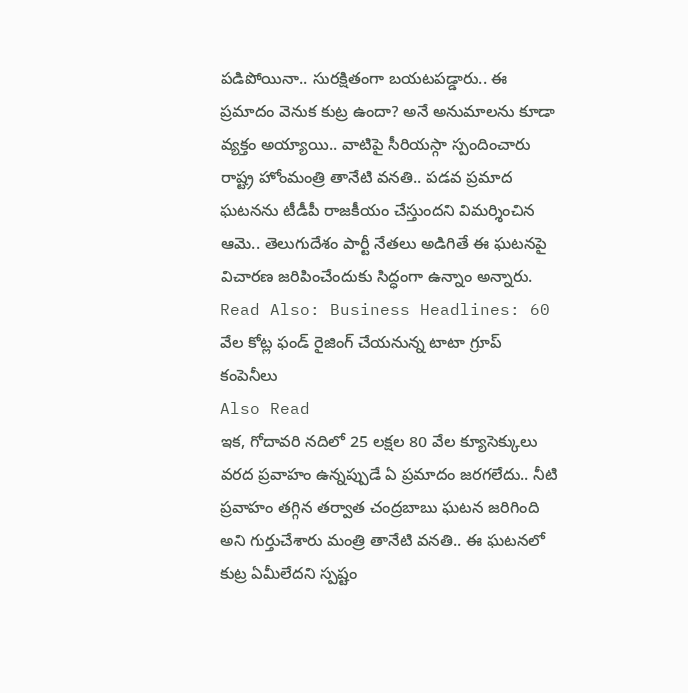పడిపోయినా.. సురక్షితంగా బయటపడ్డారు.. ఈ ప్రమాదం వెనుక కుట్ర ఉందా? అనే అనుమాలను కూడా వ్యక్తం అయ్యాయి.. వాటిపై సీరియస్గా స్పందించారు రాష్ట్ర హోంమంత్రి తానేటి వనతి.. పడవ ప్రమాద ఘటనను టీడీపీ రాజకీయం చేస్తుందని విమర్శించిన ఆమె.. తెలుగుదేశం పార్టీ నేతలు అడిగితే ఈ ఘటనపై విచారణ జరిపించేందుకు సిద్ధంగా ఉన్నాం అన్నారు.
Read Also: Business Headlines: 60 వేల కోట్ల ఫండ్ రైజింగ్ చేయనున్న టాటా గ్రూప్ కంపెనీలు
Also Read
ఇక, గోదావరి నదిలో 25 లక్షల 80 వేల క్యూసెక్కులు వరద ప్రవాహం ఉన్నప్పుడే ఏ ప్రమాదం జరగలేదు.. నీటి ప్రవాహం తగ్గిన తర్వాత చంద్రబాబు ఘటన జరిగింది అని గుర్తుచేశారు మంత్రి తానేటి వనతి.. ఈ ఘటనలో కుట్ర ఏమీలేదని స్పష్టం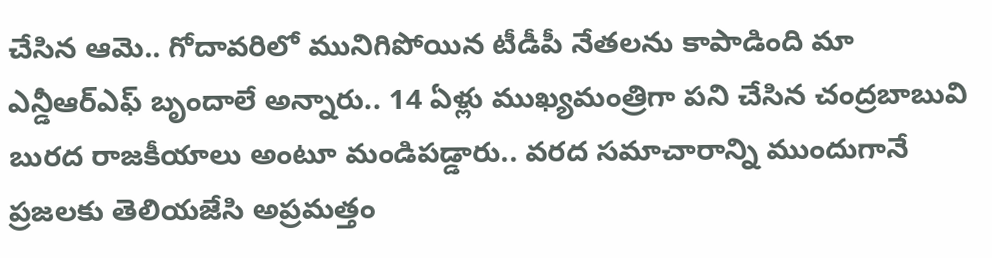చేసిన ఆమె.. గోదావరిలో మునిగిపోయిన టీడీపీ నేతలను కాపాడింది మా ఎన్డీఆర్ఎఫ్ బృందాలే అన్నారు.. 14 ఏళ్లు ముఖ్యమంత్రిగా పని చేసిన చంద్రబాబువి బురద రాజకీయాలు అంటూ మండిపడ్డారు.. వరద సమాచారాన్ని ముందుగానే ప్రజలకు తెలియజేసి అప్రమత్తం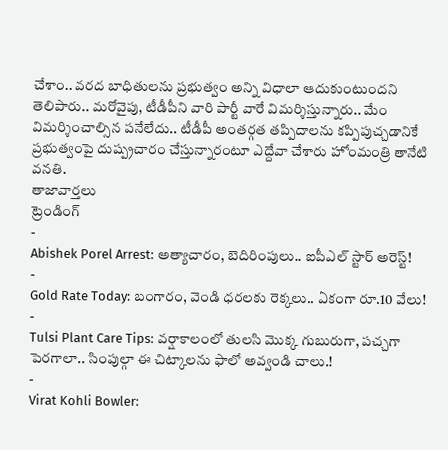చేశాం.. వరద బాధితులను ప్రభుత్వం అన్ని విధాలా ఆదుకుంటుందని తెలిపారు.. మరోవైపు, టీడీపీని వారి పార్టీ వారే విమర్శిస్తున్నారు.. మేం విమర్శించాల్సిన పనేలేదు.. టీడీపీ అంతర్గత తప్పిదాలను కప్పిపుచ్చడానికే ప్రభుత్వంపై దుష్ప్రచారం చేస్తున్నారంటూ ఎద్దేవా చేశారు హోంమంత్రి తానేటి వనతి.
తాజావార్తలు
ట్రెండింగ్
-
Abishek Porel Arrest: అత్యాచారం, బెదిరింపులు.. ఐపీఎల్ స్టార్ అరెస్ట్!
-
Gold Rate Today: బంగారం, వెండి ధరలకు రెక్కలు.. ఏకంగా రూ.10 వేలు!
-
Tulsi Plant Care Tips: వర్షాకాలంలో తులసి మొక్క గుబురుగా, పచ్చగా పెరగాలా.. సింపుల్గా ఈ చిట్కాలను ఫాలో అవ్వండి చాలు.!
-
Virat Kohli Bowler: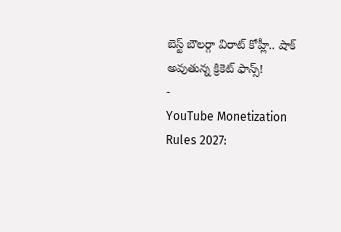బెస్ట్ బౌలర్గా విరాట్ కోహ్లీ.. షాక్ అవుతున్న క్రికెట్ ఫాన్స్!
-
YouTube Monetization Rules 2027: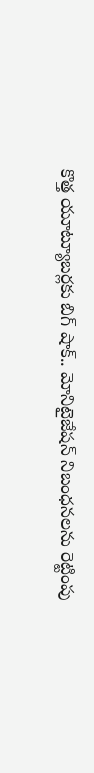కొత్త యూట్యూబర్లకు బిగ్ షాక్.. మోనిటైజేషన్ నిబంధనలను రెట్టింపు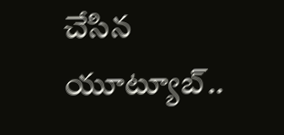చేసిన యూట్యూబ్..